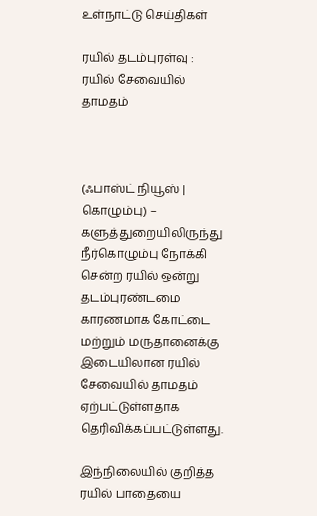உள்நாட்டு செய்திகள்

ரயில் தடம்புரள்வு : ரயில் சேவையில் தாமதம்



(ஃபாஸ்ட் நியூஸ் | கொழும்பு) – களுத்துறையிலிருந்து நீர்கொழும்பு நோக்கி சென்ற ரயில் ஒன்று தடம்புரண்டமை காரணமாக கோட்டை மற்றும் மருதானைக்கு இடையிலான ரயில் சேவையில் தாமதம் ஏற்பட்டுள்ளதாக தெரிவிக்கப்பட்டுள்ளது.

இந்நிலையில் குறித்த ரயில் பாதையை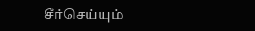சீர்செய்யும்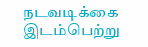நடவடிக்கை இடம்பெற்று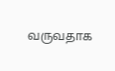வருவதாக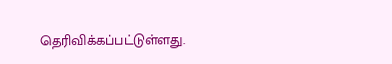தெரிவிக்கப்பட்டுள்ளது.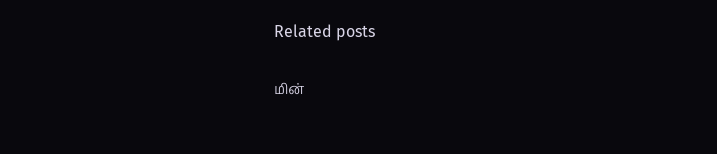Related posts

மின்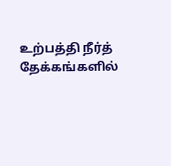உற்பத்தி நீர்த் தேக்கங்களில்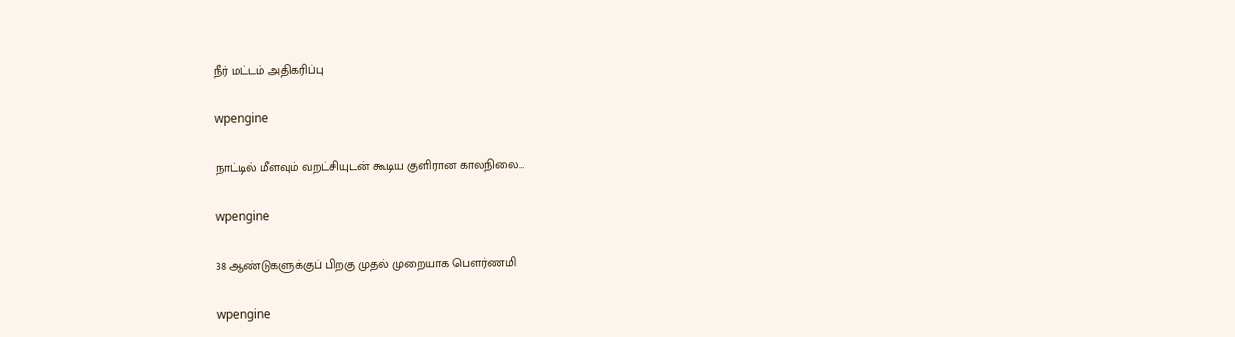நீர் மட்டம் அதிகரிப்பு

wpengine

நாட்டில் மீளவும் வறட்சியுடன் கூடிய குளிரான காலநிலை…

wpengine

38 ஆண்டுகளுக்குப் பிறகு முதல் முறையாக பௌர்ணமி

wpengine